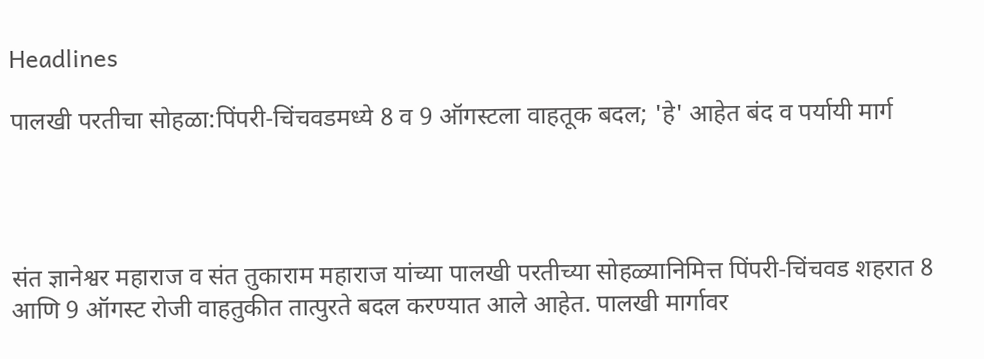Headlines

पालखी परतीचा सोहळा:पिंपरी-चिंचवडमध्ये 8 व 9 ऑगस्टला वाहतूक बदल; 'हे' आहेत बंद व पर्यायी मार्ग




संत ज्ञानेश्वर महाराज व संत तुकाराम महाराज यांच्या पालखी परतीच्या सोहळ्यानिमित्त पिंपरी-चिंचवड शहरात 8 आणि 9 ऑगस्ट रोजी वाहतुकीत तात्पुरते बदल करण्यात आले आहेत. पालखी मार्गावर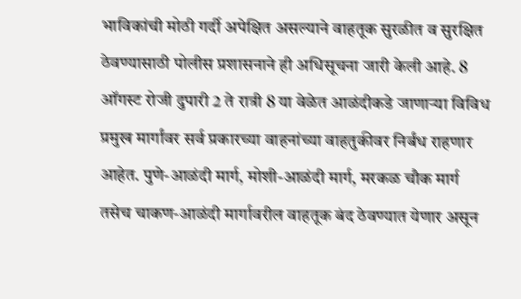भाविकांची मोठी गर्दी अपेक्षित असल्याने वाहतूक सुरळीत व सुरक्षित ठेवण्यासाठी पोलीस प्रशासनाने ही अधिसूचना जारी केली आहे. 8 ऑगस्ट रोजी दुपारी 2 ते रात्री 8 या वेळेत आळंदीकडे जाणाऱ्या विविध प्रमुख मार्गांवर सर्व प्रकारच्या वाहनांच्या वाहतुकीवर निर्बंध राहणार आहेत. पुणे-आळंदी मार्ग, मोशी-आळंदी मार्ग, मरकळ चौक मार्ग तसेच चाकण-आळंदी मार्गावरील वाहतूक बंद ठेवण्यात येणार असून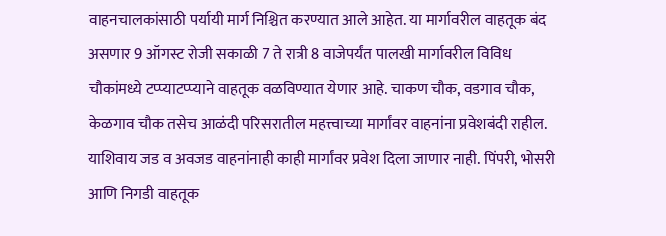वाहनचालकांसाठी पर्यायी मार्ग निश्चित करण्यात आले आहेत. या मार्गावरील वाहतूक बंद असणार 9 ऑगस्ट रोजी सकाळी 7 ते रात्री 8 वाजेपर्यंत पालखी मार्गावरील विविध चौकांमध्ये टप्प्याटप्प्याने वाहतूक वळविण्यात येणार आहे. चाकण चौक, वडगाव चौक, केळगाव चौक तसेच आळंदी परिसरातील महत्त्वाच्या मार्गांवर वाहनांना प्रवेशबंदी राहील. याशिवाय जड व अवजड वाहनांनाही काही मार्गांवर प्रवेश दिला जाणार नाही. पिंपरी, भोसरी आणि निगडी वाहतूक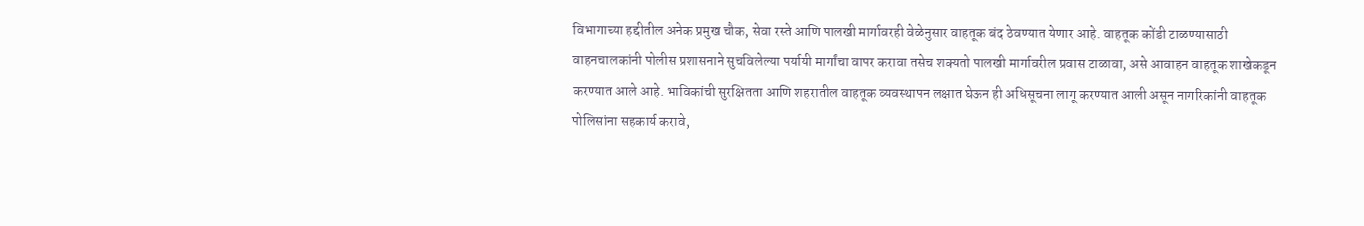विभागाच्या हद्दीतील अनेक प्रमुख चौक, सेवा रस्ते आणि पालखी मार्गावरही वेळेनुसार वाहतूक बंद ठेवण्यात येणार आहे. वाहतूक कोंडी टाळण्यासाठी वाहनचालकांनी पोलीस प्रशासनाने सुचविलेल्या पर्यायी मार्गांचा वापर करावा तसेच शक्यतो पालखी मार्गावरील प्रवास टाळावा, असे आवाहन वाहतूक शाखेकडून करण्यात आले आहे. भाविकांची सुरक्षितता आणि शहरातील वाहतूक व्यवस्थापन लक्षात घेऊन ही अधिसूचना लागू करण्यात आली असून नागरिकांनी वाहतूक पोलिसांना सहकार्य करावे,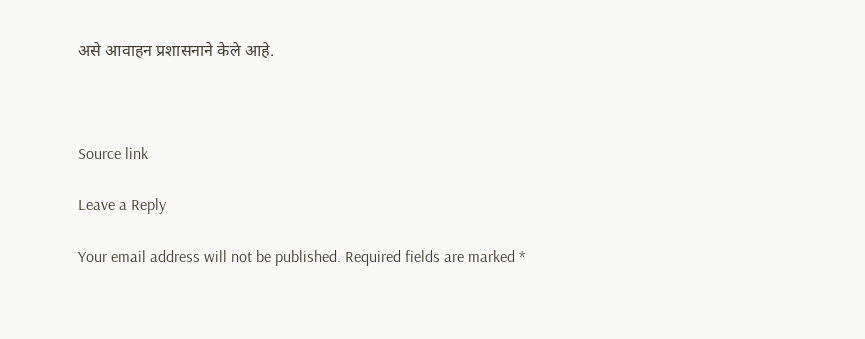असे आवाहन प्रशासनाने केले आहे.



Source link

Leave a Reply

Your email address will not be published. Required fields are marked *